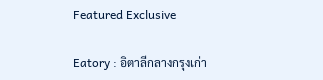Featured Exclusive

Eatory : อิตาลีกลางกรุงเก่า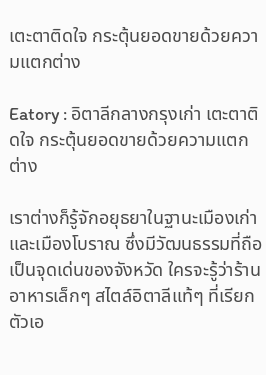เตะตาติดใจ กระตุ้นยอดขายด้วยความแตกต่าง

Eatory : อิตาลีกลางกรุงเก่า เตะตาติดใจ กระตุ้นยอดขายด้วยความแตกต่าง

เราต่างก็รู้จักอยุธยาในฐานะเมืองเก่าและเมืองโบราณ ซึ่งมีวัฒนธรรมที่ถือเป็นจุดเด่นของจังหวัด ใครจะรู้ว่าร้านอาหารเล็กๆ สไตล์อิตาลีแท้ๆ ที่เรียกตัวเอ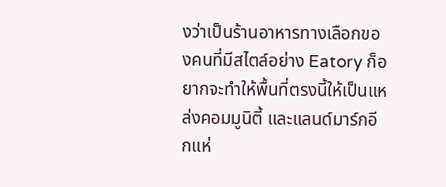งว่าเป็นร้านอาหารทางเลือกของคนที่มีสไตล์อย่าง Eatory ก็อยากจะทำให้พื้นที่ตรงนี้ให้เป็นแหล่งคอมมูนิตี้ และแลนด์มาร์กอีกแห่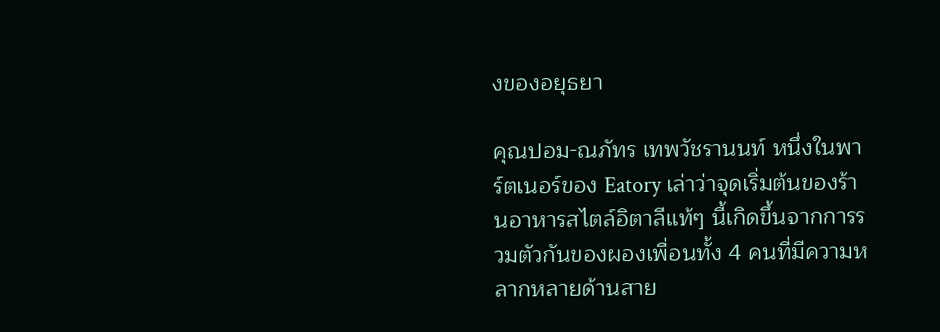งของอยุธยา

คุณปอม-ณภัทร เทพวัชรานนท์ หนึ่งในพาร์ตเนอร์ของ Eatory เล่าว่าจุดเริ่มต้นของร้านอาหารสไตล์อิตาลีแท้ๆ นี้เกิดขึ้นจากการรวมตัวกันของผองเพื่อนทั้ง 4 คนที่มีความหลากหลายด้านสาย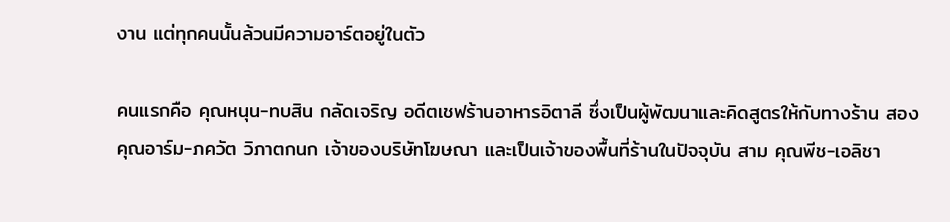งาน แต่ทุกคนนั้นล้วนมีความอาร์ตอยู่ในตัว

คนแรกคือ คุณหนุน-ทบสิน กลัดเจริญ อดีตเชฟร้านอาหารอิตาลี ซึ่งเป็นผู้พัฒนาและคิดสูตรให้กับทางร้าน สอง คุณอาร์ม-ภควัต วิภาตกนก เจ้าของบริษัทโฆษณา และเป็นเจ้าของพื้นที่ร้านในปัจจุบัน สาม คุณพีช-เอลิชา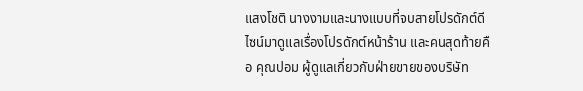แสงโชติ นางงามและนางแบบที่จบสายโปรดักต์ดีไซน์มาดูแลเรื่องโปรดักต์หน้าร้าน และคนสุดท้ายคือ คุณปอม ผู้ดูแลเกี่ยวกับฝ่ายขายของบริษัท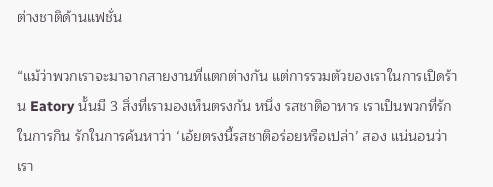ต่างชาติด้านแฟชั่น

“แม้ว่าพวกเราจะมาจากสายงานที่แตกต่างกัน แต่การรวมตัวของเราในการเปิดร้าน Eatory นั้นมี 3 สิ่งที่เรามองเห็นตรงกัน หนึ่ง รสชาติอาหาร เราเป็นพวกที่รักในการกิน รักในการค้นหาว่า ‘เอ้ยตรงนี้รสชาติอร่อยหรือเปล่า’ สอง แน่นอนว่าเรา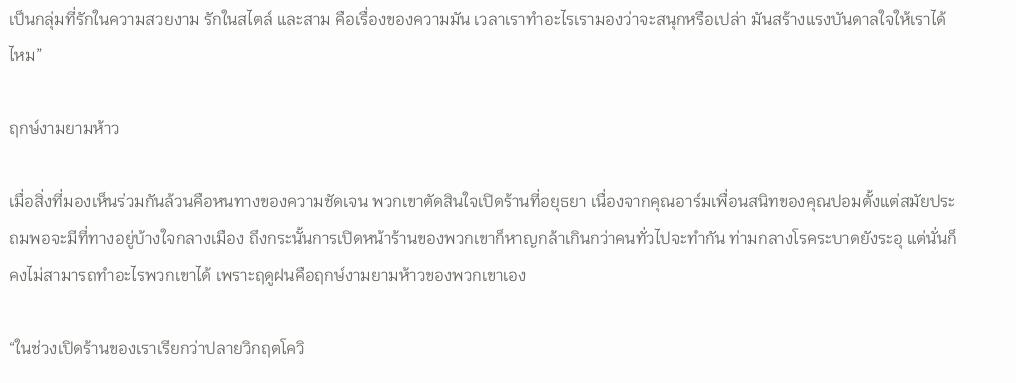เป็นกลุ่มที่รักในความสวยงาม รักในสไตล์ และสาม คือเรื่องของความมัน เวลาเราทำอะไรเรามองว่าจะสนุกหรือเปล่า มันสร้างแรงบันดาลใจให้เราได้ไหม”

ฤกษ์งามยามห้าว

เมื่อสิ่งที่มองเห็นร่วมกันล้วนคือหนทางของความชัดเจน พวกเขาตัดสินใจเปิดร้านที่อยุธยา เนื่องจากคุณอาร์มเพื่อนสนิทของคุณปอมตั้งแต่สมัยประถมพอจะมีที่ทางอยู่บ้างใจกลางเมือง ถึงกระนั้นการเปิดหน้าร้านของพวกเขาก็หาญกล้าเกินกว่าคนทั่วไปจะทำกัน ท่ามกลางโรคระบาดยังระอุ แต่นั่นก็คงไม่สามารถทำอะไรพวกเขาได้ เพราะฤดูฝนคือฤกษ์งามยามห้าวของพวกเขาเอง

“ในช่วงเปิดร้านของเราเรียกว่าปลายวิกฤตโควิ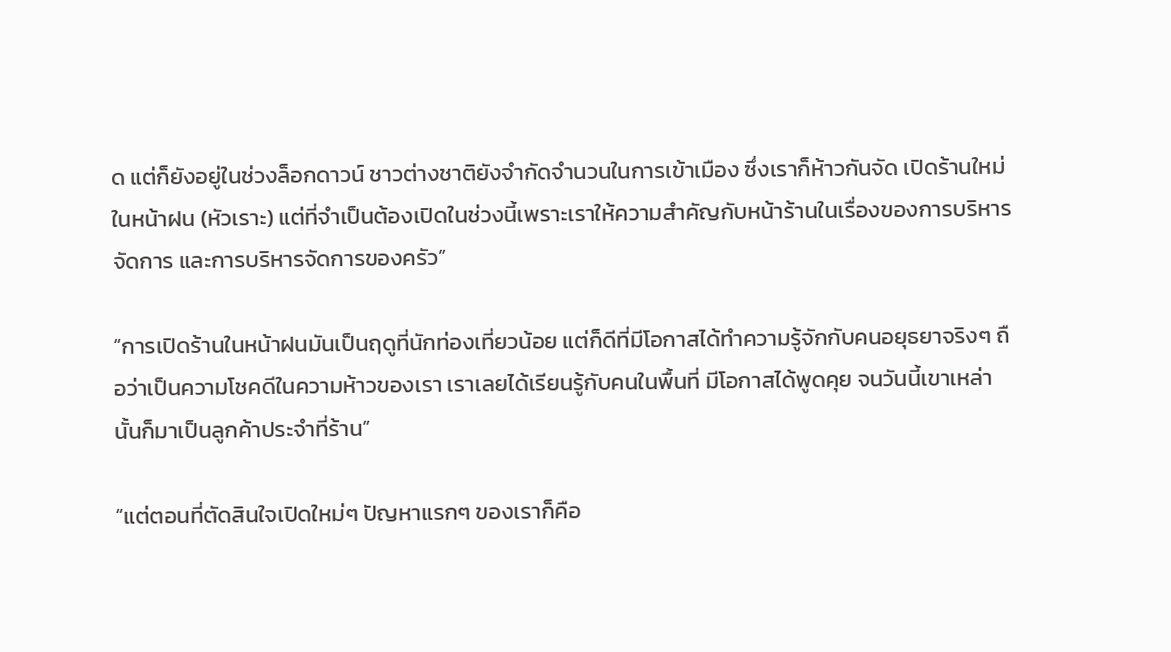ด แต่ก็ยังอยู่ในช่วงล็อกดาวน์ ชาวต่างชาติยังจำกัดจำนวนในการเข้าเมือง ซึ่งเราก็ห้าวกันจัด เปิดร้านใหม่ในหน้าฝน (หัวเราะ) แต่ที่จำเป็นต้องเปิดในช่วงนี้เพราะเราให้ความสำคัญกับหน้าร้านในเรื่องของการบริหารจัดการ และการบริหารจัดการของครัว”

“การเปิดร้านในหน้าฝนมันเป็นฤดูที่นักท่องเที่ยวน้อย แต่ก็ดีที่มีโอกาสได้ทำความรู้จักกับคนอยุธยาจริงๆ ถือว่าเป็นความโชคดีในความห้าวของเรา เราเลยได้เรียนรู้กับคนในพื้นที่ มีโอกาสได้พูดคุย จนวันนี้เขาเหล่านั้นก็มาเป็นลูกค้าประจำที่ร้าน”

“แต่ตอนที่ตัดสินใจเปิดใหม่ๆ ปัญหาแรกๆ ของเราก็คือ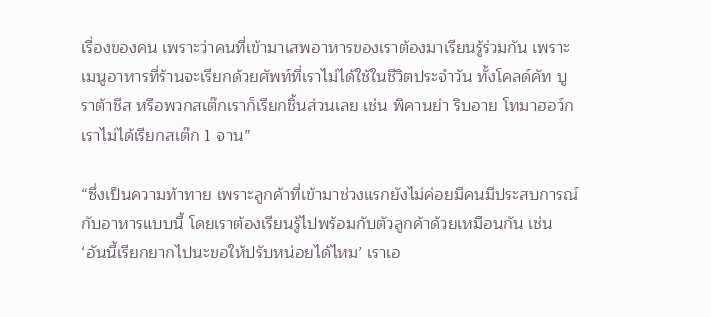เรื่องของคน เพราะว่าคนที่เข้ามาเสพอาหารของเราต้องมาเรียนรู้ร่วมกัน เพราะเมนูอาหารที่ร้านจะเรียกด้วยศัพท์ที่เราไม่ได้ใช้ในชีวิตประจำวัน ทั้งโคลด์คัท บูราต้าชีส หรือพวกสเต๊กเราก็เรียกชิ้นส่วนเลย เช่น พิคานย่า ริบอาย โทมาฮอว์ก เราไม่ได้เรียกสเต๊ก 1 จาน”

“ซึ่งเป็นความท้าทาย เพราะลูกค้าที่เข้ามาช่วงแรกยังไม่ค่อยมีคนมีประสบการณ์กับอาหารแบบนี้ โดยเราต้องเรียนรู้ไปพร้อมกับตัวลูกค้าด้วยเหมือนกัน เช่น ‘อันนี้เรียกยากไปนะขอให้ปรับหน่อยได้ไหม’ เราเอ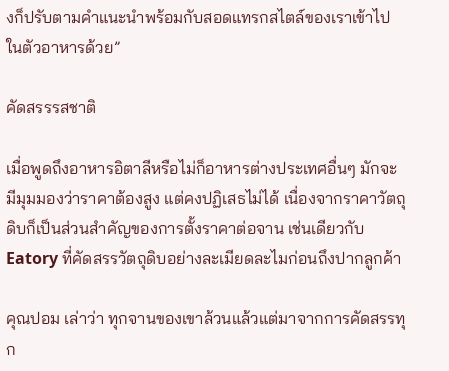งก็ปรับตามคำแนะนำพร้อมกับสอดแทรกสไตล์ของเราเข้าไปในตัวอาหารด้วย”

คัดสรรรสชาติ

เมื่อพูดถึงอาหารอิตาลีหรือไม่ก็อาหารต่างประเทศอื่นๆ มักจะมีมุมมองว่าราคาต้องสูง แต่คงปฏิเสธไม่ได้ เนื่องจากราคาวัตถุดิบก็เป็นส่วนสำคัญของการตั้งราคาต่อจาน เช่นเดียวกับ Eatory ที่คัดสรรวัตถุดิบอย่างละเมียดละไมก่อนถึงปากลูกค้า

คุณปอม เล่าว่า ทุกจานของเขาล้วนแล้วแต่มาจากการคัดสรรทุก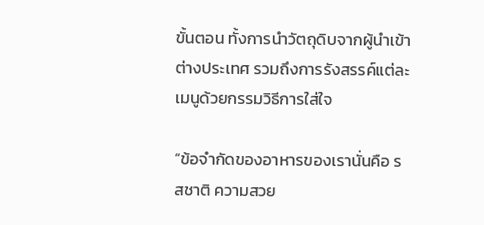ขั้นตอน ทั้งการนำวัตถุดิบจากผู้นำเข้าต่างประเทศ รวมถึงการรังสรรค์แต่ละเมนูด้วยกรรมวิธีการใส่ใจ

“ข้อจำกัดของอาหารของเรานั่นคือ รสชาติ ความสวย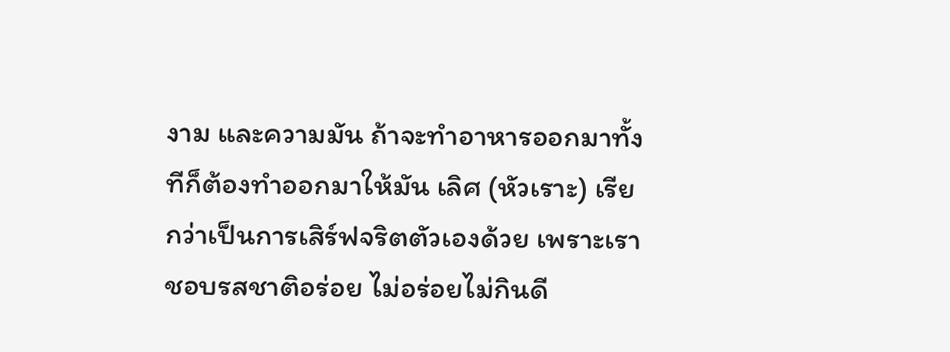งาม และความมัน ถ้าจะทำอาหารออกมาทั้งทีก็ต้องทำออกมาให้มัน เลิศ (หัวเราะ) เรียกว่าเป็นการเสิร์ฟจริตตัวเองด้วย เพราะเราชอบรสชาติอร่อย ไม่อร่อยไม่กินดี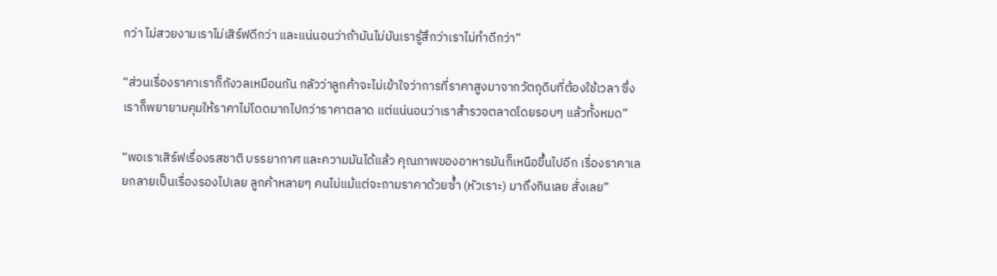กว่า ไม่สวยงามเราไม่เสิร์ฟดีกว่า และแน่นอนว่าถ้ามันไม่มันเรารู้สึกว่าเราไม่ทำดีกว่า”

“ส่วนเรื่องราคาเราก็กังวลเหมือนกัน กลัวว่าลูกค้าจะไม่เข้าใจว่าการที่ราคาสูงมาจากวัตถุดิบที่ต้องใช้เวลา ซึ่งเราก็พยายามคุมให้ราคาไม่โดดมากไปกว่าราคาตลาด แต่แน่นอนว่าเราสำรวจตลาดโดยรอบๆ แล้วทั้งหมด”

“พอเราเสิร์ฟเรื่องรสชาติ บรรยากาศ และความมันได้แล้ว คุณภาพของอาหารมันก็เหนือขึ้นไปอีก เรื่องราคาเลยกลายเป็นเรื่องรองไปเลย ลูกค้าหลายๆ คนไม่แม้แต่จะถามราคาด้วยซ้ำ (หัวเราะ) มาถึงกินเลย สั่งเลย”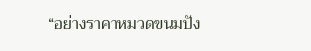“อย่างราคาหมวดขนมปัง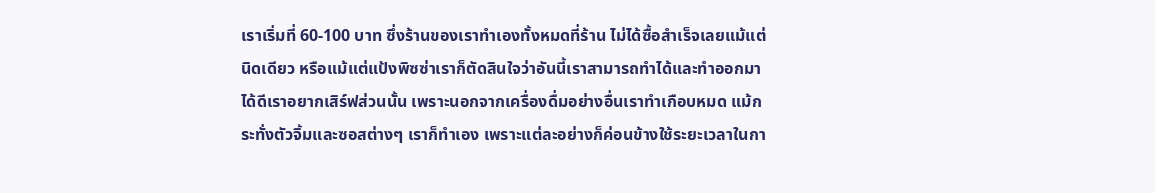เราเริ่มที่ 60-100 บาท ซึ่งร้านของเราทำเองทั้งหมดที่ร้าน ไม่ได้ซื้อสำเร็จเลยแม้แต่นิดเดียว หรือแม้แต่แป้งพิซซ่าเราก็ตัดสินใจว่าอันนี้เราสามารถทำได้และทำออกมาได้ดีเราอยากเสิร์ฟส่วนนั้น เพราะนอกจากเครื่องดื่มอย่างอื่นเราทำเกือบหมด แม้กระทั่งตัวจิ้มและซอสต่างๆ เราก็ทำเอง เพราะแต่ละอย่างก็ค่อนข้างใช้ระยะเวลาในกา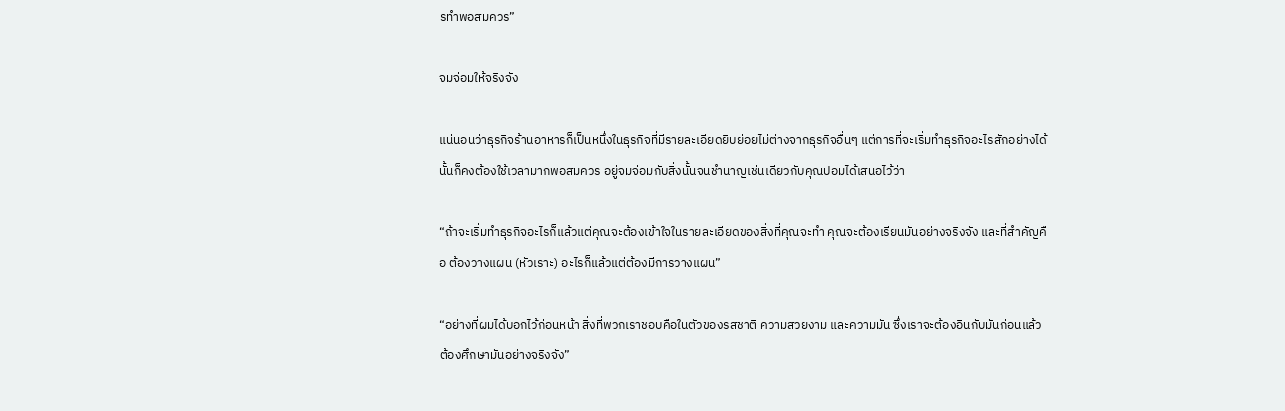รทำพอสมควร”

จมจ่อมให้จริงจัง

แน่นอนว่าธุรกิจร้านอาหารก็เป็นหนึ่งในธุรกิจที่มีรายละเอียดยิบย่อยไม่ต่างจากธุรกิจอื่นๆ แต่การที่จะเริ่มทำธุรกิจอะไรสักอย่างได้นั้นก็คงต้องใช้เวลามากพอสมควร อยู่จมจ่อมกับสิ่งนั้นจนชำนาญเช่นเดียวกับคุณปอมได้เสนอไว้ว่า

“ถ้าจะเริ่มทำธุรกิจอะไรก็แล้วแต่คุณจะต้องเข้าใจในรายละเอียดของสิ่งที่คุณจะทำ คุณจะต้องเรียนมันอย่างจริงจัง และที่สำคัญคือ ต้องวางแผน (หัวเราะ) อะไรก็แล้วแต่ต้องมีการวางแผน”

“อย่างที่ผมได้บอกไว้ก่อนหน้า สิ่งที่พวกเราชอบคือในตัวของรสชาติ ความสวยงาม และความมัน ซึ่งเราจะต้องอินกับมันก่อนแล้วต้องศึกษามันอย่างจริงจัง”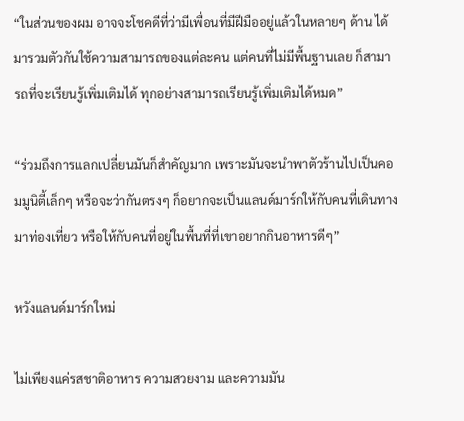“ในส่วนของผม อาจจะโชคดีที่ว่ามีเพื่อนที่มีฝีมืออยู่แล้วในหลายๆ ด้าน ได้มารวมตัวกันใช้ความสามารถของแต่ละคน แต่คนที่ไม่มีพื้นฐานเลย ก็สามารถที่จะเรียนรู้เพิ่มเติมได้ ทุกอย่างสามารถเรียนรู้เพิ่มเติมได้หมด”

“ร่วมถึงการแลกเปลี่ยนมันก็สำคัญมาก เพราะมันจะนำพาตัวร้านไปเป็นคอมมูนิตี้เล็กๆ หรือจะว่ากันตรงๆ ก็อยากจะเป็นแลนด์มาร์กให้กับคนที่เดินทางมาท่องเที่ยว หรือให้กับคนที่อยู่ในพื้นที่ที่เขาอยากกินอาหารดีๆ”

หวังแลนด์มาร์กใหม่

ไม่เพียงแค่รสชาติอาหาร ความสวยงาม และความมัน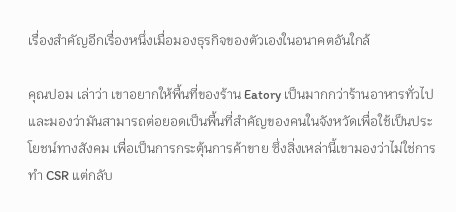เรื่องสำคัญอีกเรื่องหนึ่งเมื่อมองธุรกิจของตัวเองในอนาคตอันใกล้

คุณปอม เล่าว่า เขาอยากให้พื้นที่ของร้าน Eatory เป็นมากกว่าร้านอาหารทั่วไป และมองว่ามันสามารถต่อยอดเป็นพื้นที่สำคัญของคนในจังหวัดเพื่อใช้เป็นประโยชน์ทางสังคม เพื่อเป็นการกระตุ้นการค้าขาย ซึ่งสิ่งเหล่านี้เขามองว่าไม่ใช่การทำ CSR แต่กลับ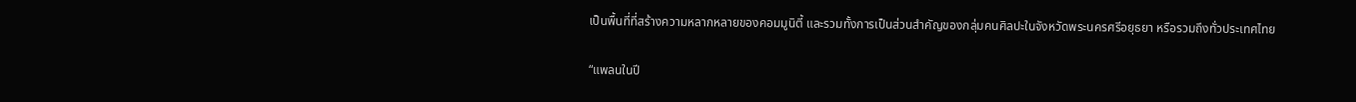เป็นพื้นที่ที่สร้างความหลากหลายของคอมมูนิตี้ และรวมทั้งการเป็นส่วนสำคัญของกลุ่มคนศิลปะในจังหวัดพระนครศรีอยุธยา หรือรวมถึงทั่วประเทศไทย

“แพลนในปี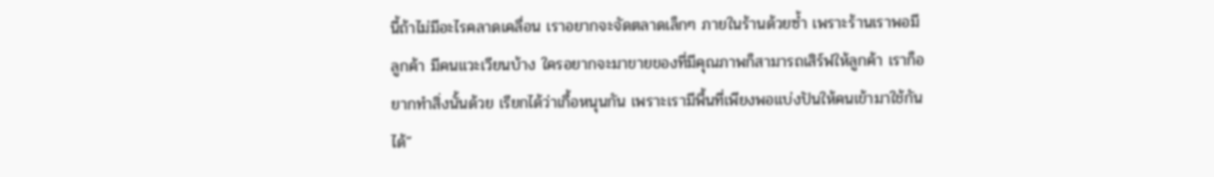นี้ถ้าไม่มีอะไรคลาดเคลื่อน เราอยากจะจัดตลาดเล็กๆ ภายในร้านด้วยซ้ำ เพราะร้านเราพอมีลูกค้า มีคนแวะเวียนบ้าง ใครอยากจะมาขายของที่มีคุณภาพก็สามารถเสิร์ฟให้ลูกค้า เราก็อยากทำสิ่งนั้นด้วย เรียกได้ว่าเกื้อหนุนกัน เพราะเรามีพื้นที่เพียงพอแบ่งปันให้คนเข้ามาใช้กันได้”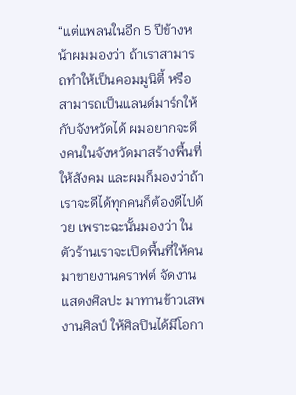“แต่แพลนในอีก 5 ปีข้างหน้าผมมองว่า ถ้าเราสามารถทำให้เป็นคอมมูนิตี้ หรือสามารถเป็นแลนด์มาร์กให้กับจังหวัดได้ ผมอยากจะดึงคนในจังหวัดมาสร้างพื้นที่ให้สังคม และผมก็มองว่าถ้าเราจะดีได้ทุกคนก็ต้องดีไปด้วย เพราะฉะนั้นมองว่า ในตัวร้านเราจะเปิดพื้นที่ให้คนมาขายงานคราฟต์ จัดงานแสดงศิลปะ มาทานข้าวเสพงานศิลป์ ให้ศิลปินได้มีโอกา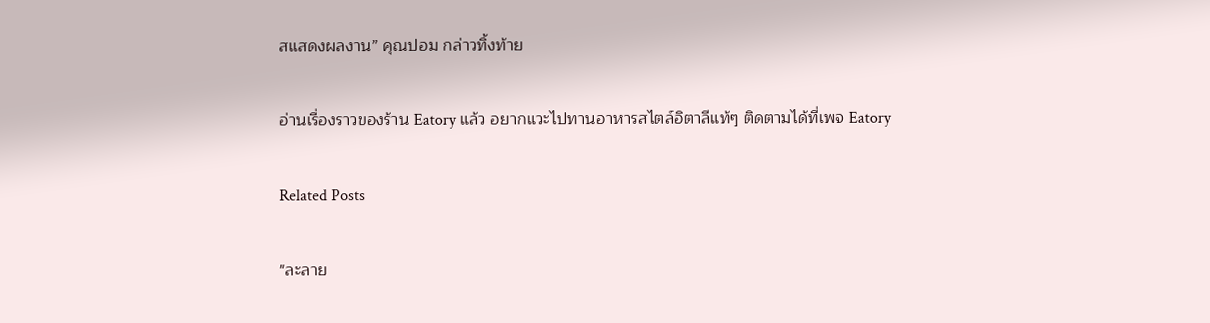สแสดงผลงาน” คุณปอม กล่าวทิ้งท้าย

อ่านเรื่องราวของร้าน Eatory แล้ว อยากแวะไปทานอาหารสไตล์อิตาลีแท้ๆ ติดตามได้ที่เพจ Eatory

Related Posts

"ละลาย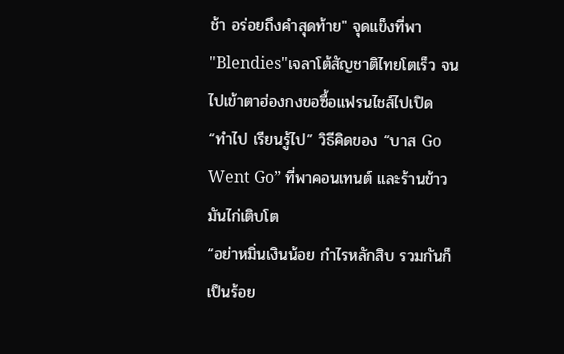ช้า อร่อยถึงคำสุดท้าย" จุดแข็งที่พา "Blendies"เจลาโต้สัญชาติไทยโตเร็ว จนไปเข้าตาฮ่องกงขอซื้อแฟรนไชส์ไปเปิด
“ทำไป เรียนรู้ไป” วิธีคิดของ “บาส Go Went Go” ที่พาคอนเทนต์ และร้านข้าวมันไก่เติบโต
“อย่าหมิ่นเงินน้อย กำไรหลักสิบ รวมกันก็เป็นร้อย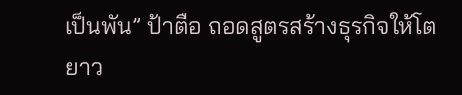เป็นพัน” ป้าตือ ถอดสูตรสร้างธุรกิจให้โตยาว